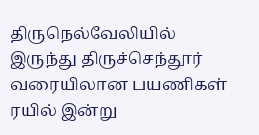திருநெல்வேலியில் இருந்து திருச்செந்தூர் வரையிலான பயணிகள் ரயில் இன்று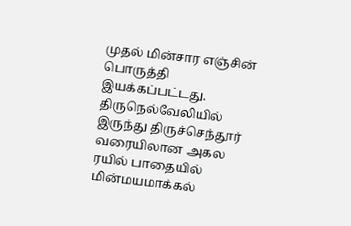முதல் மின்சார எஞ்சின் பொருத்தி இயக்கப்பட்டது.
திருநெல்வேலியில் இருந்து திருச்செந்தூர் வரையிலான அகல ரயில் பாதையில் மின்மயமாக்கல்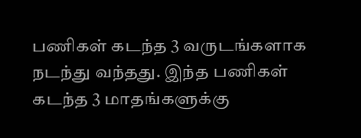பணிகள் கடந்த 3 வருடங்களாக நடந்து வந்தது. இந்த பணிகள் கடந்த 3 மாதங்களுக்கு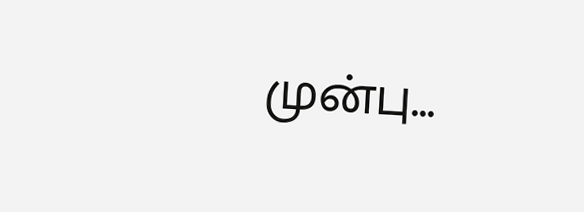முன்பு...